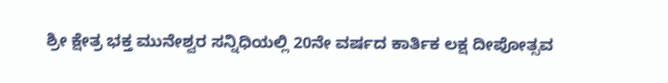ಶ್ರೀ ಕ್ಷೇತ್ರ ಭಕ್ತ ಮುನೇಶ್ವರ ಸನ್ನಿಧಿಯಲ್ಲಿ 20ನೇ ವರ್ಷದ ಕಾರ್ತಿಕ ಲಕ್ಷ ದೀಪೋತ್ಸವ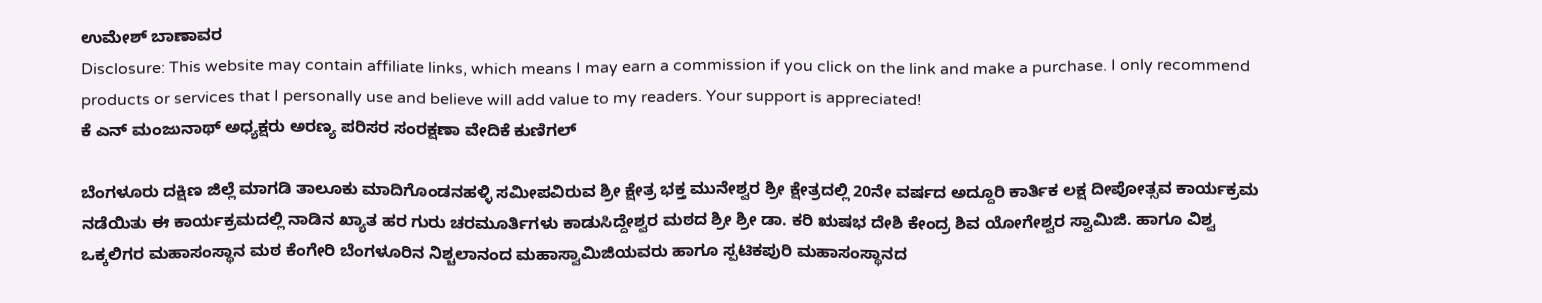ಉಮೇಶ್ ಬಾಣಾವರ
Disclosure: This website may contain affiliate links, which means I may earn a commission if you click on the link and make a purchase. I only recommend products or services that I personally use and believe will add value to my readers. Your support is appreciated!
ಕೆ ಎನ್ ಮಂಜುನಾಥ್ ಅಧ್ಯಕ್ಷರು ಅರಣ್ಯ ಪರಿಸರ ಸಂರಕ್ಷಣಾ ವೇದಿಕೆ ಕುಣಿಗಲ್

ಬೆಂಗಳೂರು ದಕ್ಷಿಣ ಜಿಲ್ಲೆ ಮಾಗಡಿ ತಾಲೂಕು ಮಾದಿಗೊಂಡನಹಳ್ಳಿ ಸಮೀಪವಿರುವ ಶ್ರೀ ಕ್ಷೇತ್ರ ಭಕ್ತ ಮುನೇಶ್ವರ ಶ್ರೀ ಕ್ಷೇತ್ರದಲ್ಲಿ 20ನೇ ವರ್ಷದ ಅದ್ದೂರಿ ಕಾರ್ತಿಕ ಲಕ್ಷ ದೀಪೋತ್ಸವ ಕಾರ್ಯಕ್ರಮ ನಡೆಯಿತು ಈ ಕಾರ್ಯಕ್ರಮದಲ್ಲಿ ನಾಡಿನ ಖ್ಯಾತ ಹರ ಗುರು ಚರಮೂರ್ತಿಗಳು ಕಾಡುಸಿದ್ದೇಶ್ವರ ಮಠದ ಶ್ರೀ ಶ್ರೀ ಡಾ. ಕರಿ ಋಷಭ ದೇಶಿ ಕೇಂದ್ರ ಶಿವ ಯೋಗೇಶ್ವರ ಸ್ವಾಮಿಜಿ. ಹಾಗೂ ವಿಶ್ವ ಒಕ್ಕಲಿಗರ ಮಹಾಸಂಸ್ಥಾನ ಮಠ ಕೆಂಗೇರಿ ಬೆಂಗಳೂರಿನ ನಿಶ್ಚಲಾನಂದ ಮಹಾಸ್ವಾಮಿಜಿಯವರು ಹಾಗೂ ಸ್ಪಟಿಕಪುರಿ ಮಹಾಸಂಸ್ಥಾನದ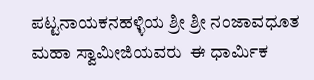ಪಟ್ಟನಾಯಕನಹಳ್ಳಿಯ ಶ್ರೀ ಶ್ರೀ ನಂಜಾವಧೂತ ಮಹಾ ಸ್ವಾಮೀಜಿಯವರು  ಈ ಧಾರ್ಮಿಕ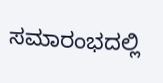ಸಮಾರಂಭದಲ್ಲಿ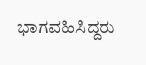ಭಾಗವಹಿಸಿದ್ದರು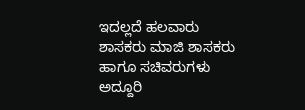ಇದಲ್ಲದೆ ಹಲವಾರು ಶಾಸಕರು ಮಾಜಿ ಶಾಸಕರು ಹಾಗೂ ಸಚಿವರುಗಳು  ಅದ್ದೂರಿ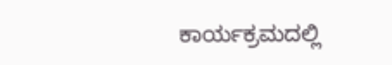ಕಾರ್ಯಕ್ರಮದಲ್ಲಿ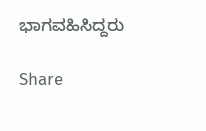ಭಾಗವಹಿಸಿದ್ದರು

Share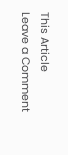This Article
Leave a Comment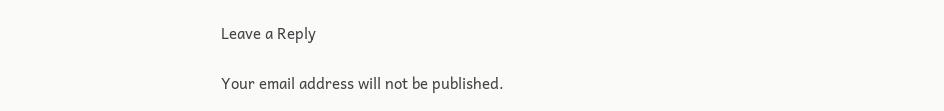Leave a Reply

Your email address will not be published.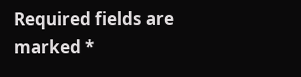Required fields are marked *